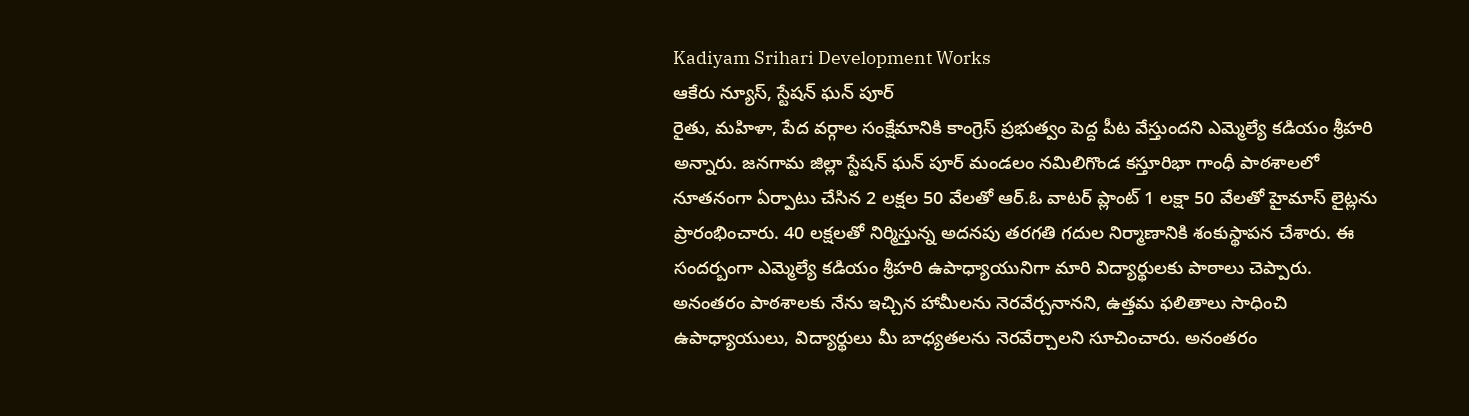Kadiyam Srihari Development Works
ఆకేరు న్యూస్, స్టేషన్ ఘన్ పూర్
రైతు, మహిళా, పేద వర్గాల సంక్షేమానికి కాంగ్రెస్ ప్రభుత్వం పెద్ద పీట వేస్తుందని ఎమ్మెల్యే కడియం శ్రీహరి అన్నారు. జనగామ జిల్లా స్టేషన్ ఘన్ పూర్ మండలం నమిలిగొండ కస్తూరిభా గాంధీ పాఠశాలలో నూతనంగా ఏర్పాటు చేసిన 2 లక్షల 50 వేలతో ఆర్.ఓ వాటర్ ప్లాంట్ 1 లక్షా 50 వేలతో హైమాస్ లైట్లను ప్రారంభించారు. 40 లక్షలతో నిర్మిస్తున్న అదనపు తరగతి గదుల నిర్మాణానికి శంకుస్థాపన చేశారు. ఈ సందర్బంగా ఎమ్మెల్యే కడియం శ్రీహరి ఉపాధ్యాయునిగా మారి విద్యార్థులకు పాఠాలు చెప్పారు. అనంతరం పాఠశాలకు నేను ఇచ్చిన హామీలను నెరవేర్చనానని, ఉత్తమ ఫలితాలు సాధించి ఉపాధ్యాయులు, విద్యార్థులు మీ బాధ్యతలను నెరవేర్చాలని సూచించారు. అనంతరం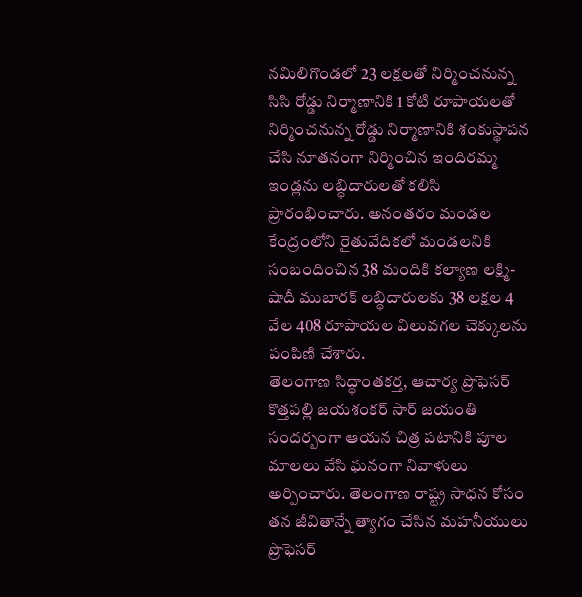నమిలిగొండలో 23 లక్షలతో నిర్మించనున్న సిసి రోడ్డు నిర్మాణానికి 1 కోటి రూపాయలతో నిర్మించనున్న రోడ్డు నిర్మాణానికి శంకుస్థాపన చేసి నూతనంగా నిర్మించిన ఇందిరమ్మ ఇండ్లను లబ్ధిదారులతో కలిసి ప్రారంభించారు. అనంతరం మండల కేంద్రంలోని రైతువేదికలో మండలనికి సంబందించిన 38 మందికి కల్యాణ లక్ష్మి-షాదీ ముబారక్ లబ్ధిదారులకు 38 లక్షల 4 వేల 408 రూపాయల విలువగల చెక్కులను పంపిణి చేశారు.
తెలంగాణ సిద్ధాంతకర్త, ఆచార్య ప్రొఫెసర్ కొత్తపల్లి జయశంకర్ సార్ జయంతి సందర్బంగా ఆయన చిత్ర పటానికి పూల మాలలు వేసి ఘనంగా నివాళులు అర్పించారు. తెలంగాణ రాష్ట్ర సాధన కోసం తన జీవితాన్నే త్యాగం చేసిన మహనీయులు ప్రొఫెసర్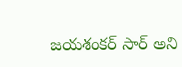జయశంకర్ సార్ అని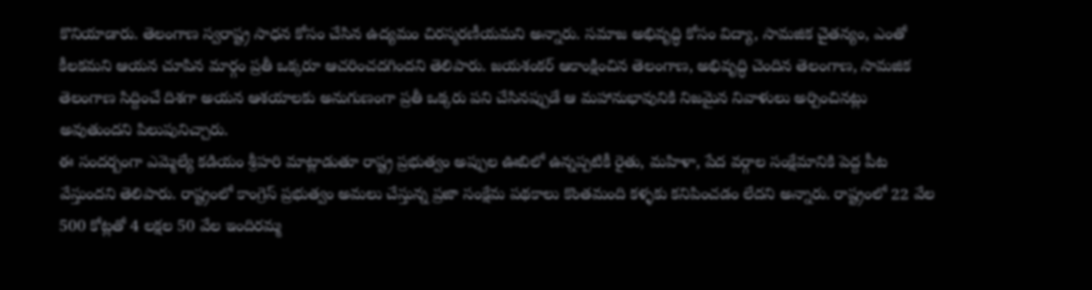కొనియాడారు. తెలంగాణ స్వరాష్ట్ర సాధన కోసం చేసిన ఉద్యమం చిరస్మరణీయమని అన్నారు. సమాజ అభివృద్ధి కోసం విద్యా, సామజిక చైతన్యం, ఎంతో కీలకమని ఆయన చూపిన మార్గం ప్రతీ ఒక్కరూ ఆచరించదగిందని తెలిపారు. జయశంకర్ ఆకాంక్షించిన తెలంగాణ, అభివృద్ధి చెందిన తెలంగాణ, సామజిక తెలంగాణ సిద్దించే దిశగా అయన ఆశయాలకు అనుగుణంగా ప్రతీ ఒక్కరు పని చేసినప్పుడే ఆ మహానుభావునికి నిజమైన నివాళులు అర్పించినట్లు అవుతుందని పిలుపునిచ్చారు.
ఈ సందర్బంగా ఎమ్మెల్యే కడియం శ్రీహరి మాట్లాడుతూ రాష్ట్ర ప్రభుత్వం అప్పుల ఊబిలో ఉన్నప్పటికీ రైతు, మహిళా, పేద వర్గాల సంక్షేమానికి పెద్ద పీట వేస్తుందని తెలిపారు. రాష్ట్రంలో కాంగ్రెస్ ప్రభుత్వం అమలు చేస్తున్న ప్రజా సంక్షేమ పథకాలు కొంతమంది కళ్ళకు కనిపించడం లేదని అన్నారు. రాష్ట్రంలో 22 వేల 500 కోట్లతో 4 లక్షల 50 వేల ఇందిరమ్మ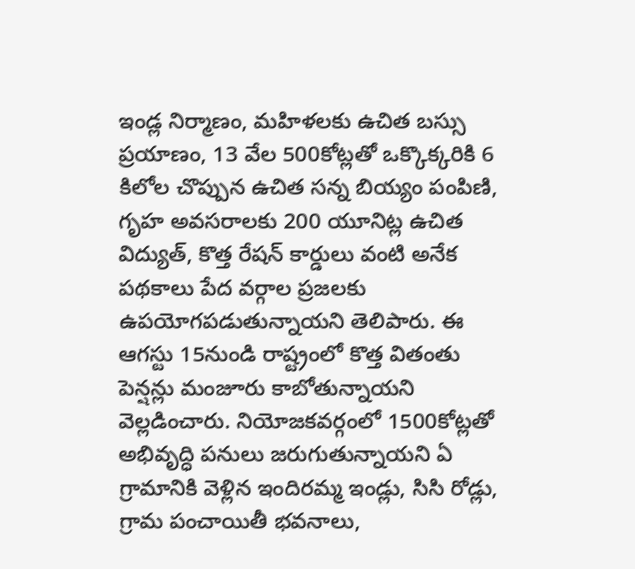ఇండ్ల నిర్మాణం, మహిళలకు ఉచిత బస్సు ప్రయాణం, 13 వేల 500కోట్లతో ఒక్కొక్కరికి 6 కిలోల చొప్పున ఉచిత సన్న బియ్యం పంపిణి, గృహ అవసరాలకు 200 యూనిట్ల ఉచిత విద్యుత్, కొత్త రేషన్ కార్డులు వంటి అనేక పథకాలు పేద వర్గాల ప్రజలకు ఉపయోగపడుతున్నాయని తెలిపారు. ఈ ఆగస్టు 15నుండి రాష్ట్రంలో కొత్త వితంతు పెన్షన్లు మంజూరు కాబోతున్నాయని వెల్లడించారు. నియోజకవర్గంలో 1500కోట్లతో అభివృద్ధి పనులు జరుగుతున్నాయని ఏ గ్రామానికి వెళ్లిన ఇందిరమ్మ ఇండ్లు, సిసి రోడ్లు, గ్రామ పంచాయితీ భవనాలు,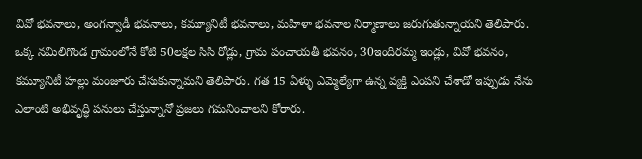వివో భవనాలు, అంగన్వాడీ భవనాలు, కమ్యూనిటీ భవనాలు, మహిళా భవనాల నిర్మాణాలు జరుగుతున్నాయని తెలిపారు. ఒక్క నమిలిగొండ గ్రామంలోనే కోటి 50లక్షల సిసి రోడ్లు, గ్రామ పంచాయతీ భవనం, 30ఇందిరమ్మ ఇండ్లు, వివో భవనం, కమ్యూనిటీ హల్లు మంజూరు చేసుకున్నామని తెలిపారు. గత 15 ఏళ్ళు ఎమ్మెల్యేగా ఉన్న వ్యక్తి ఎంపని చేశాడో ఇప్పుడు నేను ఎలాంటి అభివృద్ధి పనులు చేస్తున్నానో ప్రజలు గమనించాలని కోరారు.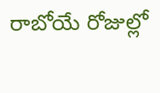రాబోయే రోజుల్లో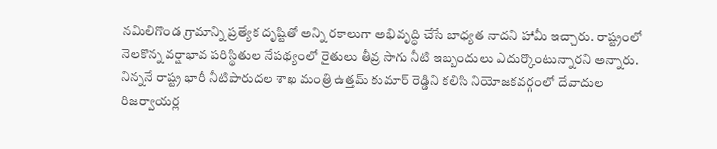నమిలిగొండ గ్రామాన్ని ప్రత్యేక దృష్టితో అన్ని రకాలుగా అభివృద్ధి చేసే బాధ్యత నాదని హామీ ఇచ్చారు. రాష్ట్రంలో నెలకొన్న వర్షాభావ పరిస్థితుల నేపథ్యంలో రైతులు తీవ్ర సాగు నీటి ఇబ్బందులు ఎదుర్కొంటున్నారని అన్నారు. నిన్ననే రాష్ట్ర భారీ నీటిపారుదల శాఖ మంత్రి ఉత్తమ్ కుమార్ రెడ్డిని కలిసి నియోజకవర్గంలో దేవాదుల రిజర్వాయర్ల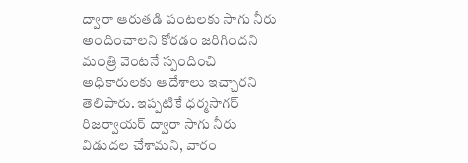ద్వారా ఆరుతడి పంటలకు సాగు నీరు అందించాలని కోరడం జరిగిందని మంత్రి వెంటనే స్పందించి అధికారులకు ఆదేశాలు ఇచ్చారని తెలిపారు. ఇప్పటికే ధర్మసాగర్ రిజర్వాయర్ ద్వారా సాగు నీరు విడుదల చేశామని, వారం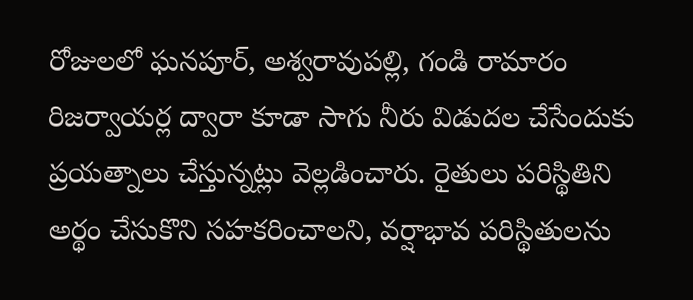రోజులలో ఘనపూర్, అశ్వరావుపల్లి, గండి రామారం రిజర్వాయర్ల ద్వారా కూడా సాగు నీరు విడుదల చేసేందుకు ప్రయత్నాలు చేస్తున్నట్లు వెల్లడించారు. రైతులు పరిస్థితిని అర్థం చేసుకొని సహకరించాలని, వర్షాభావ పరిస్థితులను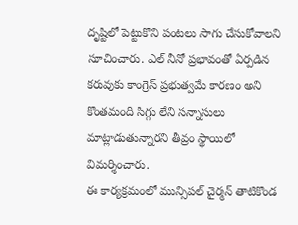దృష్టిలో పెట్టుకొని పంటలు సాగు చేసుకోవాలని సూచించారు. ఎల్ నీనో ప్రభావంతో ఏర్పడిన కరువుకు కాంగ్రెస్ ప్రభుత్వమే కారణం అని కొంతమంది సిగ్గు లేని సన్నాసులు మాట్లాడుతున్నారని తీవ్రం స్థాయిలో విమర్శించారు.
ఈ కార్యక్రమంలో మున్సిపల్ చైర్మన్ తాటికొండ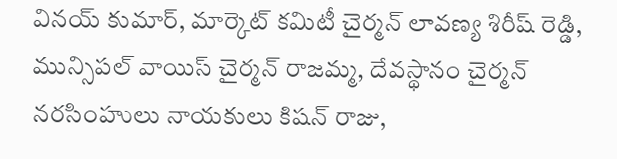వినయ్ కుమార్, మార్కెట్ కమిటీ చైర్మన్ లావణ్య శిరీష్ రెడ్డి, మున్సిపల్ వాయిస్ చైర్మన్ రాజమ్మ, దేవస్థానం చైర్మన్ నరసింహులు నాయకులు కిషన్ రాజు,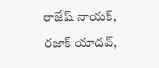రాజేష్ నాయక్, రజాక్ యాదవ్,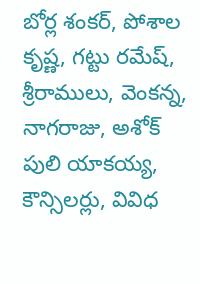బోర్ల శంకర్, పోశాల కృష్ణ, గట్టు రమేష్, శ్రీరాములు, వెంకన్న, నాగరాజు, అశోక్ పులి యాకయ్య, కౌన్సిలర్లు, వివిధ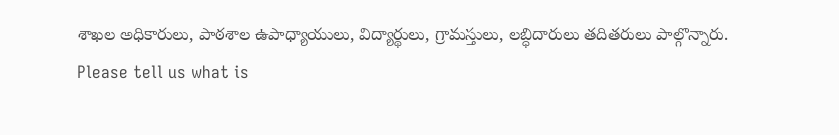శాఖల అధికారులు, పాఠశాల ఉపాధ్యాయులు, విద్యార్థులు, గ్రామస్తులు, లబ్ధిదారులు తదితరులు పాల్గొన్నారు.
Please tell us what is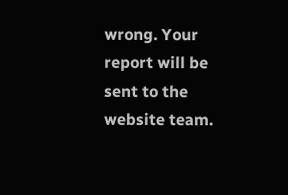wrong. Your report will be sent to the website team.